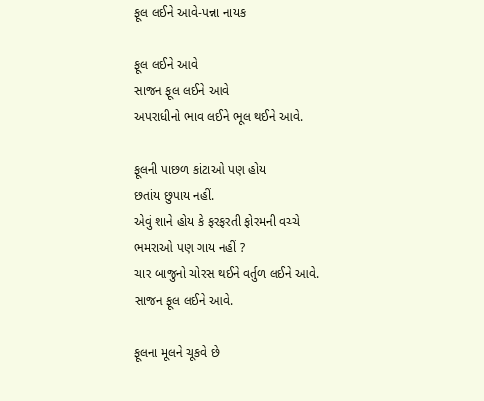ફૂલ લઈને આવે-પન્ના નાયક

ફૂલ લઈને આવે
સાજન ફૂલ લઈને આવે
અપરાધીનો ભાવ લઈને ભૂલ થઈને આવે.

ફૂલની પાછળ કાંટાઓ પણ હોય
છતાંય છુપાય નહીં.
એવું શાને હોય કે ફરફરતી ફોરમની વચ્ચે
ભમરાઓ પણ ગાય નહીં ?
ચાર બાજુનો ચોરસ થઈને વર્તુળ લઈને આવે.
સાજન ફૂલ લઈને આવે.

ફૂલના મૂલને ચૂકવે છે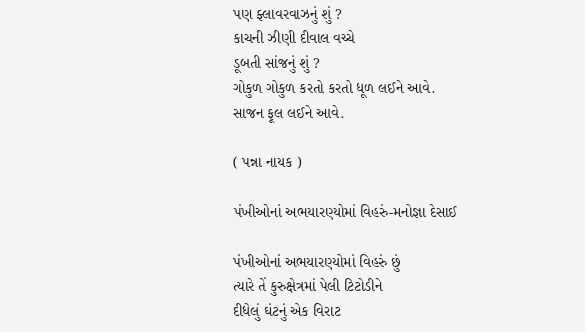પણ ફ્લાવરવાઝનું શું ?
કાચની ઝીણી દીવાલ વચ્ચે
ડૂબતી સાંજનું શું ?
ગોકુળ ગોકુળ કરતો કરતો ધૂળ લઈને આવે.
સાજન ફૂલ લઈને આવે.

( પન્ના નાયક )

પંખીઓનાં અભયારણ્યોમાં વિહરું-મનોજ્ઞા દેસાઈ

પંખીઓનાં અભયારણ્યોમાં વિહરું છું
ત્યારે તેં કુરુક્ષેત્રમાં પેલી ટિટોડીને
દીધેલું ઘંટનું એક વિરાટ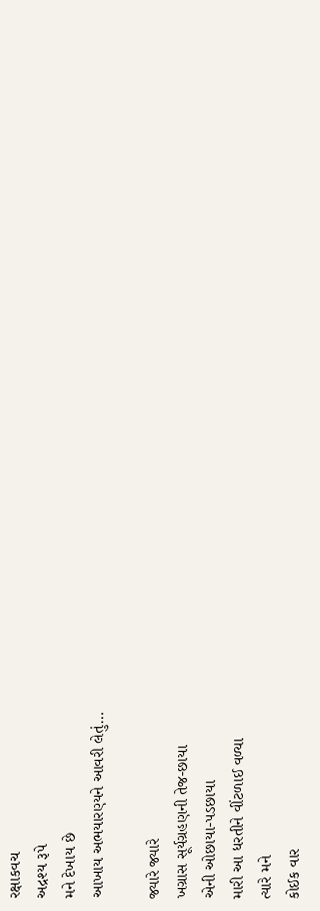રક્ષાકવચ
અદ્રશ્ય રૂપે
મને દેખાય છે
આખાય અભયારણ્યને આવરી લેતું…

જ્યારે જ્યારે
ખગ્રાસ સૂર્યગ્રહણની તેજ-છાયા
એની ઓછાયા-પડછાયા
મારી આ ધરતીને વીંટળાઈ વળ્યા
ત્યારે મને
કોઈક વાર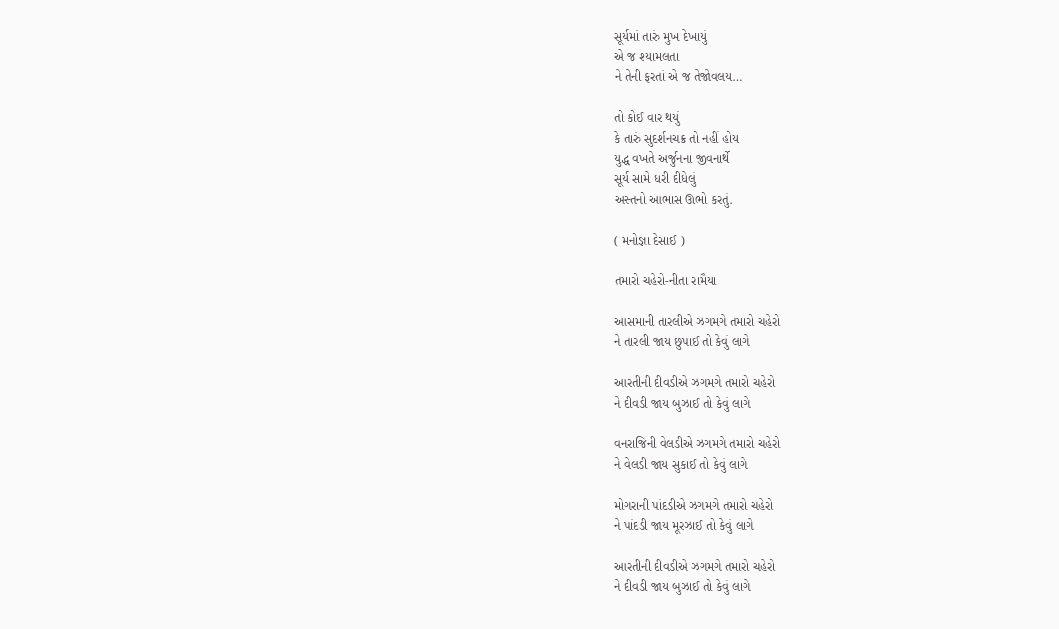સૂર્યમાં તારું મુખ દેખાયું
એ જ શ્યામલતા
ને તેની ફરતાં એ જ તેજોવલય…

તો કોઈ વાર થયું
કે તારું સુદર્શનચક્ર તો નહીં હોય
યુદ્ધ વખતે અર્જુનના જીવનાર્થે
સૂર્ય સામે ધરી દીધેલું
અસ્તનો આભાસ ઊભો કરતું.

( મનોજ્ઞા દેસાઈ )

તમારો ચહેરો-નીતા રામૈયા

આસમાની તારલીએ ઝગમગે તમારો ચહેરો
ને તારલી જાય છુપાઈ તો કેવું લાગે

આરતીની દીવડીએ ઝગમગે તમારો ચહેરો
ને દીવડી જાય બુઝાઈ તો કેવું લાગે

વનરાજિની વેલડીએ ઝગમગે તમારો ચહેરો
ને વેલડી જાય સુકાઈ તો કેવું લાગે

મોગરાની પાંદડીએ ઝગમગે તમારો ચહેરો
ને પાંદડી જાય મૂરઝાઈ તો કેવું લાગે

આરતીની દીવડીએ ઝગમગે તમારો ચહેરો
ને દીવડી જાય બુઝાઈ તો કેવું લાગે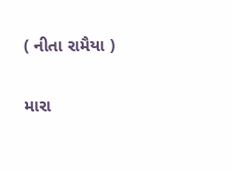( નીતા રામૈયા )

મારા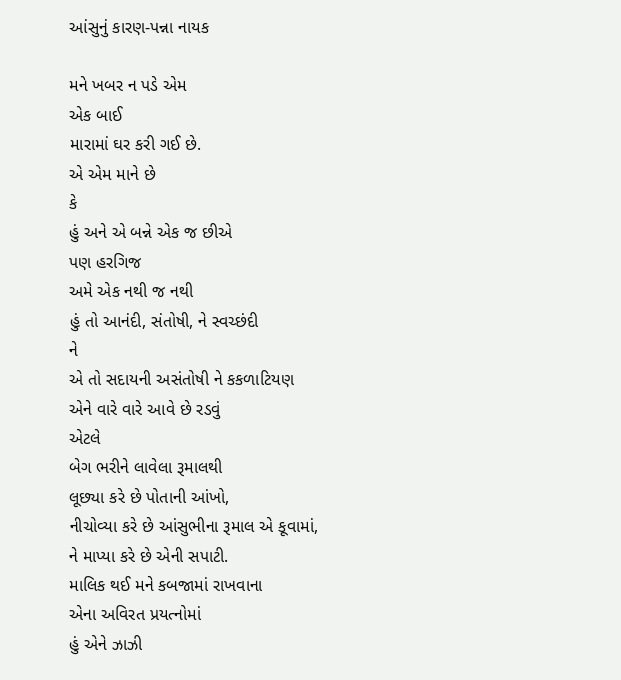આંસુનું કારણ-પન્ના નાયક

મને ખબર ન પડે એમ
એક બાઈ
મારામાં ઘર કરી ગઈ છે.
એ એમ માને છે
કે
હું અને એ બન્ને એક જ છીએ
પણ હરગિજ
અમે એક નથી જ નથી
હું તો આનંદી, સંતોષી, ને સ્વચ્છંદી
ને
એ તો સદાયની અસંતોષી ને કકળાટિયણ
એને વારે વારે આવે છે રડવું
એટલે
બેગ ભરીને લાવેલા રૂમાલથી
લૂછ્યા કરે છે પોતાની આંખો,
નીચોવ્યા કરે છે આંસુભીના રૂમાલ એ કૂવામાં,
ને માપ્યા કરે છે એની સપાટી.
માલિક થઈ મને કબજામાં રાખવાના
એના અવિરત પ્રયત્નોમાં
હું એને ઝાઝી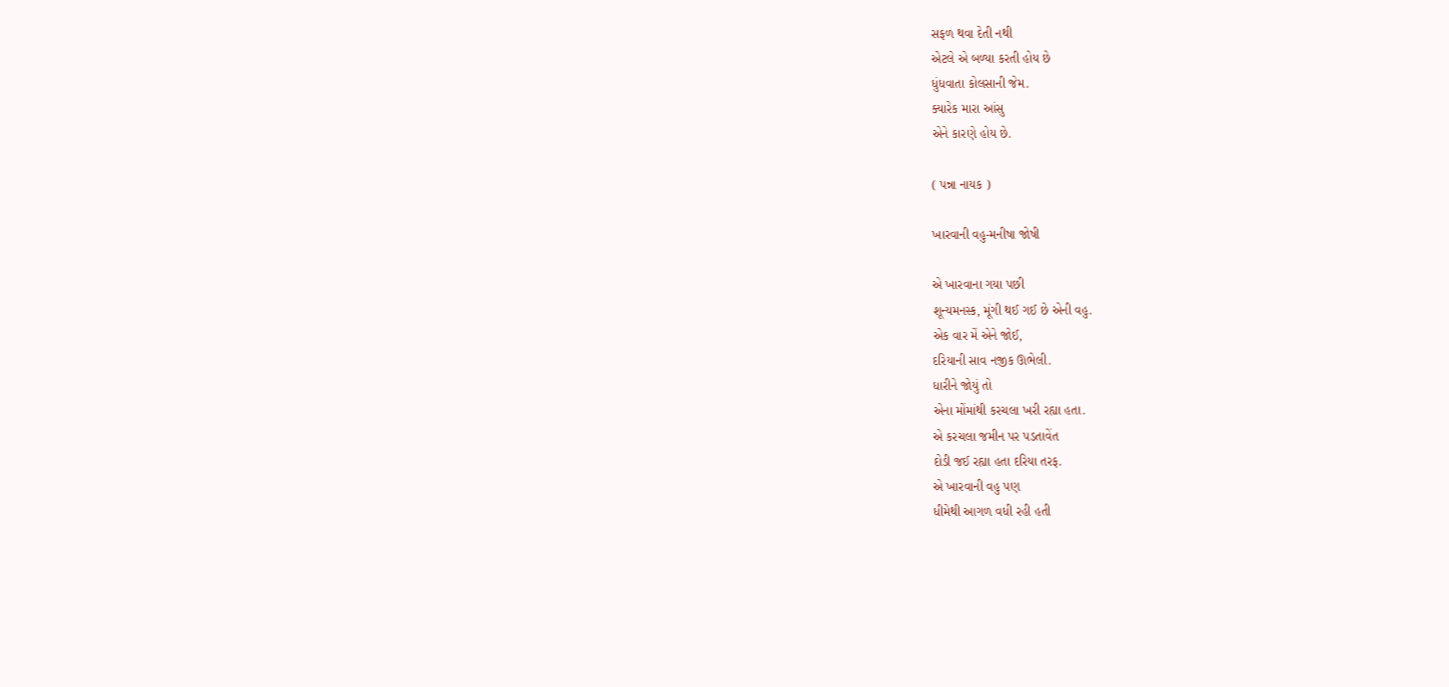સફળ થવા દેતી નથી
એટલે એ બળ્યા કરતી હોય છે
ધુંધવાતા કોલસાની જેમ.
ક્યારેક મારા આંસુ
એને કારણે હોય છે.

( પન્ના નાયક )

ખારવાની વહુ-મનીષા જોષી

એ ખારવાના ગયા પછી
શૂન્યમનસ્ક, મૂંગી થઈ ગઈ છે એની વહુ.
એક વાર મેં એને જોઈ,
દરિયાની સાવ નજીક ઊભેલી.
ધારીને જોયું તો
એના મોંમાંથી કરચલા ખરી રહ્યા હતા.
એ કરચલા જમીન પર પડતાવેંત
દોડી જઈ રહ્યા હતા દરિયા તરફ.
એ ખારવાની વહુ પણ
ધીમેથી આગળ વધી રહી હતી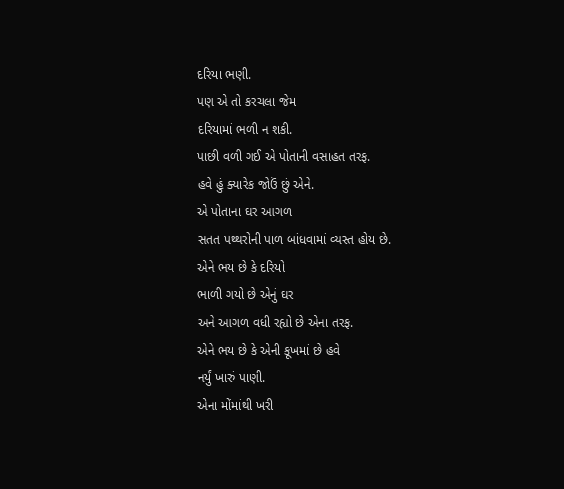દરિયા ભણી.
પણ એ તો કરચલા જેમ
દરિયામાં ભળી ન શકી.
પાછી વળી ગઈ એ પોતાની વસાહત તરફ.
હવે હું ક્યારેક જોઉં છું એને.
એ પોતાના ઘર આગળ
સતત પથ્થરોની પાળ બાંધવામાં વ્યસ્ત હોય છે.
એને ભય છે કે દરિયો
ભાળી ગયો છે એનું ઘર
અને આગળ વધી રહ્યો છે એના તરફ.
એને ભય છે કે એની કૂખમાં છે હવે
નર્યું ખારું પાણી.
એના મોંમાંથી ખરી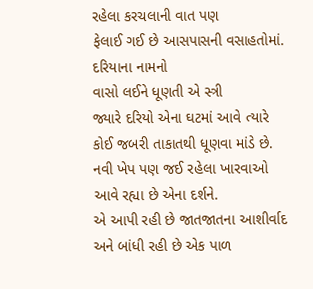રહેલા કરચલાની વાત પણ
ફેલાઈ ગઈ છે આસપાસની વસાહતોમાં.
દરિયાના નામનો
વાસો લઈને ધૂણતી એ સ્ત્રી
જ્યારે દરિયો એના ઘટમાં આવે ત્યારે
કોઈ જબરી તાકાતથી ધૂણવા માંડે છે.
નવી ખેપ પણ જઈ રહેલા ખારવાઓ
આવે રહ્યા છે એના દર્શને.
એ આપી રહી છે જાતજાતના આશીર્વાદ
અને બાંધી રહી છે એક પાળ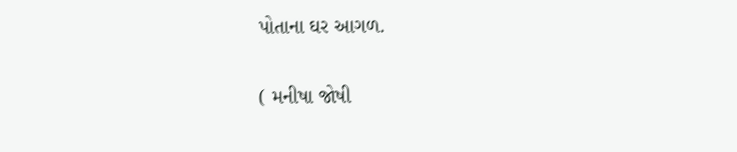પોતાના ઘર આગળ.

( મનીષા જોષી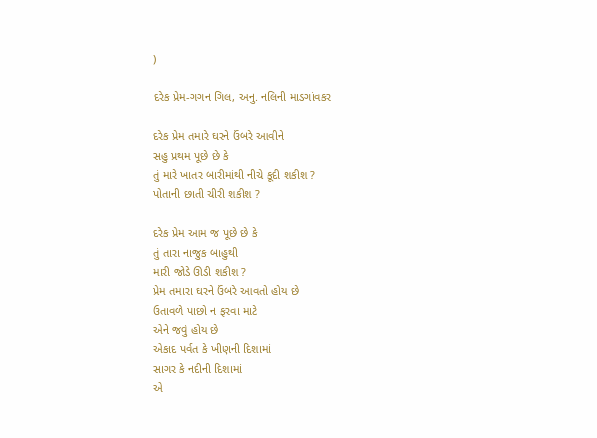)

દરેક પ્રેમ-ગગન ગિલ, અનુ. નલિની માડગાંવકર

દરેક પ્રેમ તમારે ઘરને ઉંબરે આવીને
સહુ પ્રથમ પૂછે છે કે
તું મારે ખાતર બારીમાંથી નીચે કૂદી શકીશ ?
પોતાની છાતી ચીરી શકીશ ?

દરેક પ્રેમ આમ જ પૂછે છે કે
તું તારા નાજુક બાહુથી
મારી જોડે ઊડી શકીશ ?
પ્રેમ તમારા ઘરને ઉંબરે આવતો હોય છે
ઉતાવળે પાછો ન ફરવા માટે
એને જવું હોય છે
એકાદ પર્વત કે ખીણની દિશામાં
સાગર કે નદીની દિશામાં
એ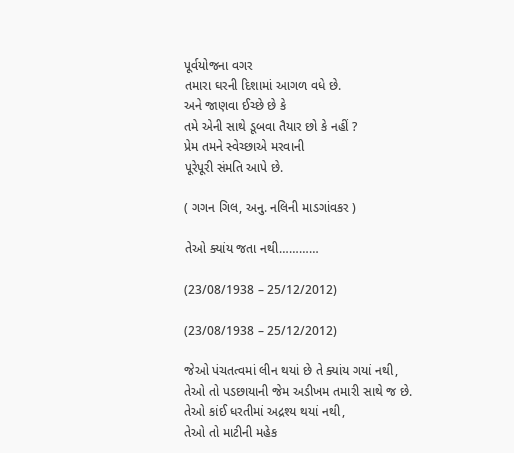પૂર્વયોજના વગર
તમારા ઘરની દિશામાં આગળ વધે છે.
અને જાણવા ઈચ્છે છે કે
તમે એની સાથે ડૂબવા તૈયાર છો કે નહીં ?
પ્રેમ તમને સ્વેચ્છાએ મરવાની
પૂરેપૂરી સંમતિ આપે છે.

( ગગન ગિલ, અનુ. નલિની માડગાંવકર )

તેઓ ક્યાંય જતા નથી…………

(23/08/1938 – 25/12/2012)

(23/08/1938 – 25/12/2012)

જેઓ પંચતત્વમાં લીન થયાં છે તે ક્યાંય ગયાં નથી,
તેઓ તો પડછાયાની જેમ અડીખમ તમારી સાથે જ છે.
તેઓ કાંઈ ધરતીમાં અદ્રશ્ય થયાં નથી,
તેઓ તો માટીની મહેક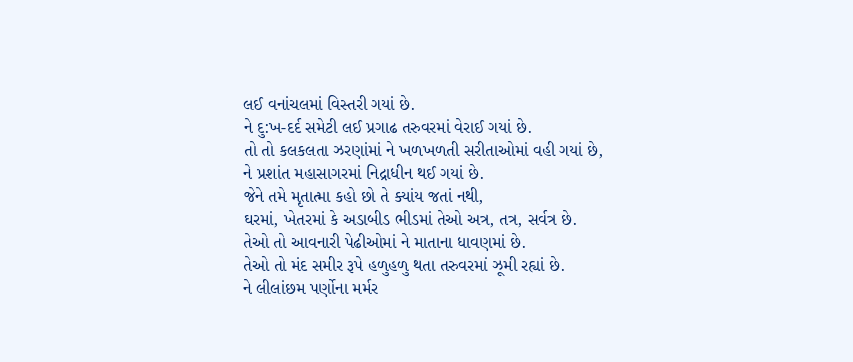લઈ વનાંચલમાં વિસ્તરી ગયાં છે.
ને દુ:ખ-દર્દ સમેટી લઈ પ્રગાઢ તરુવરમાં વેરાઈ ગયાં છે.
તો તો કલકલતા ઝરણાંમાં ને ખળખળતી સરીતાઓમાં વહી ગયાં છે,
ને પ્રશાંત મહાસાગરમાં નિદ્રાધીન થઈ ગયાં છે.
જેને તમે મૃતાત્મા કહો છો તે ક્યાંય જતાં નથી,
ઘરમાં, ખેતરમાં કે અડાબીડ ભીડમાં તેઓ અત્ર, તત્ર, સર્વત્ર છે.
તેઓ તો આવનારી પેઢીઓમાં ને માતાના ધાવણમાં છે.
તેઓ તો મંદ સમીર રૂપે હળુહળુ થતા તરુવરમાં ઝૂમી રહ્યાં છે.
ને લીલાંછમ પર્ણોના મર્મર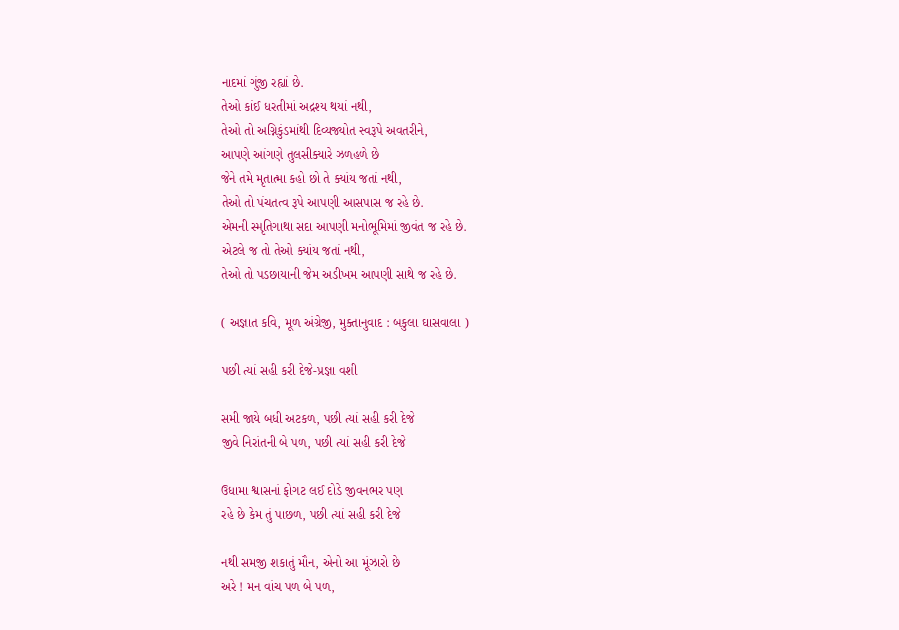નાદમાં ગુંજી રહ્યાં છે.
તેઓ કાંઈ ધરતીમાં અદ્રશ્ય થયાં નથી,
તેઓ તો અગ્નિકુંડમાંથી દિવ્યજ્યોત સ્વરૂપે અવતરીને,
આપણે આંગણે તુલસીક્યારે ઝળહળે છે
જેને તમે મૃતાત્મા કહો છો તે ક્યાંય જતાં નથી,
તેઓ તો પંચતત્વ રૂપે આપણી આસપાસ જ રહે છે.
એમની સ્મૃતિગાથા સદા આપણી મનોભૂમિમાં જીવંત જ રહે છે.
એટલે જ તો તેઓ ક્યાંય જતાં નથી,
તેઓ તો પડછાયાની જેમ અડીખમ આપણી સાથે જ રહે છે.

( અજ્ઞાત કવિ, મૂળ અંગ્રેજી, મુક્તાનુવાદ : બકુલા ઘાસવાલા )

પછી ત્યાં સહી કરી દેજે-પ્રજ્ઞા વશી

સમી જાયે બધી અટકળ, પછી ત્યાં સહી કરી દેજે
જીવે નિરાંતની બે પળ, પછી ત્યાં સહી કરી દેજે

ઉધામા શ્વાસનાં ફોગટ લઈ દોડે જીવનભર પણ
રહે છે કેમ તું પાછળ, પછી ત્યાં સહી કરી દેજે

નથી સમજી શકાતું મૌન, એનો આ મૂંઝારો છે
અરે ! મન વાંચ પળ બે પળ,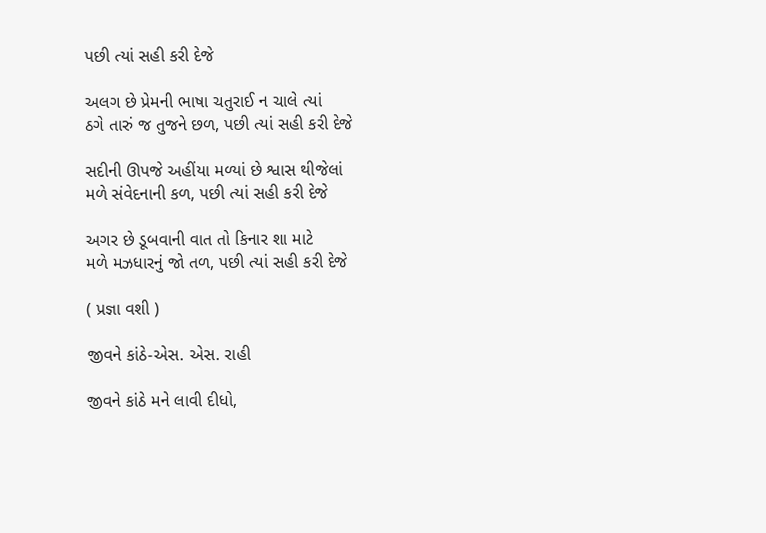પછી ત્યાં સહી કરી દેજે

અલગ છે પ્રેમની ભાષા ચતુરાઈ ન ચાલે ત્યાં
ઠગે તારું જ તુજને છળ, પછી ત્યાં સહી કરી દેજે

સદીની ઊપજે અહીંયા મળ્યાં છે શ્વાસ થીજેલાં
મળે સંવેદનાની કળ, પછી ત્યાં સહી કરી દેજે

અગર છે ડૂબવાની વાત તો કિનાર શા માટે
મળે મઝધારનું જો તળ, પછી ત્યાં સહી કરી દેજે

( પ્રજ્ઞા વશી )

જીવને કાંઠે-એસ. એસ. રાહી

જીવને કાંઠે મને લાવી દીધો,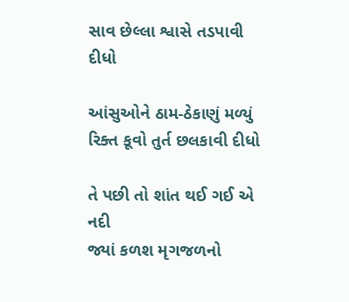સાવ છેલ્લા શ્વાસે તડપાવી દીધો

આંસુઓને ઠામ-ઠેકાણું મળ્યું
રિક્ત કૂવો તુર્ત છલકાવી દીધો

તે પછી તો શાંત થઈ ગઈ એ નદી
જ્યાં કળશ મૃગજળનો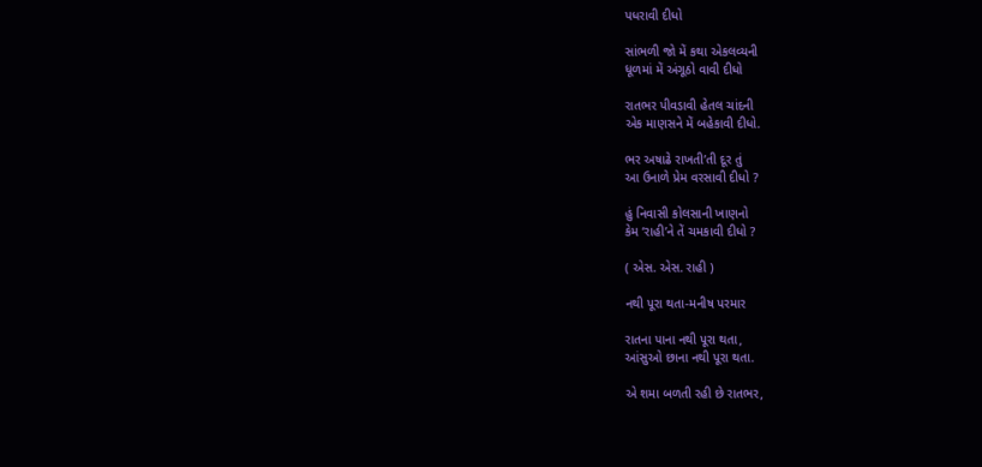પધરાવી દીધો

સાંભળી જો મેં કથા એકલવ્યની
ધૂળમાં મેં અંગૂઠો વાવી દીધો

રાતભર પીવડાવી હેતલ ચાંદની
એક માણસને મેં બહેકાવી દીધો.

ભર અષાઢે રાખતી’તી દૂર તું
આ ઉનાળે પ્રેમ વરસાવી દીધો ?

હું નિવાસી કોલસાની ખાણનો
કેમ ‘રાહી’ને તેં ચમકાવી દીધો ?

( એસ. એસ. રાહી )

નથી પૂરા થતા-મનીષ પરમાર

રાતના પાના નથી પૂરા થતા,
આંસુઓ છાના નથી પૂરા થતા.

એ શમા બળતી રહી છે રાતભર,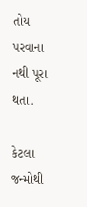તોય પરવાના નથી પૂરા થતા.

કેટલા જન્મોથી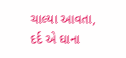ચાલ્યા આવતા,
દર્દ એ ઘાના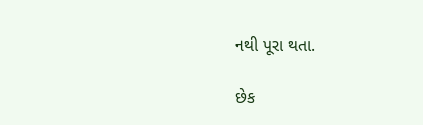નથી પૂરા થતા.

છેક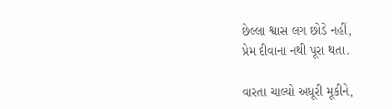છેલ્લા શ્વાસ લગ છોડે નહીં,
પ્રેમ દીવાના નથી પૂરા થતા.

વારતા ચાલ્યો અધૂરી મૂકીને,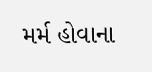મર્મ હોવાના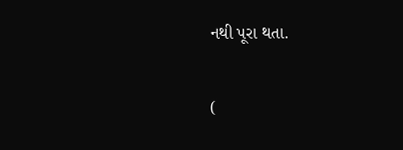નથી પૂરા થતા.

(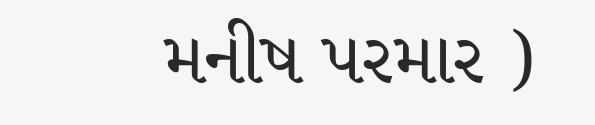મનીષ પરમાર )